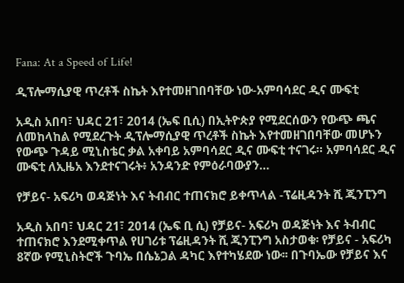Fana: At a Speed of Life!

ዲፕሎማሲያዊ ጥረቶች ስኬት እየተመዘገበባቸው ነው-አምባሳደር ዲና ሙፍቲ

አዲስ አበባ፣ ህዳር 21፣ 2014 (ኤፍ ቢሲ) በኢትዮጵያ የሚደርሰውን የውጭ ጫና ለመከላከል የሚደረጉት ዲፕሎማሲያዊ ጥረቶች ስኬት እየተመዘገበባቸው መሆኑን የውጭ ጉዳይ ሚኒስቴር ቃል አቀባይ አምባሳደር ዲና ሙፍቲ ተናገሩ። አምባሳደር ዲና ሙፍቲ ለኢዜአ እንደተናገሩት፥ አንዳንድ የምዕራባውያን…

የቻይና- አፍሪካ ወዳጅነት እና ትብብር ተጠናክሮ ይቀጥላል -ፕሬዚዳንት ሺ ጂንፒንግ

አዲስ አበባ፣ ህዳር 21፣ 2014 (ኤፍ ቢ ሲ) የቻይና- አፍሪካ ወዳጅነት እና ትብብር ተጠናክሮ እንደሚቀጥል የሀገሪቱ ፕሬዚዳንት ሺ ጂንፒንግ አስታወቁ፡ የቻይና - አፍሪካ 8ኛው የሚኒስትሮች ጉባኤ በሴኔጋል ዳካር እየተካሄደው ነው፡፡ በጉባኤው የቻይና እና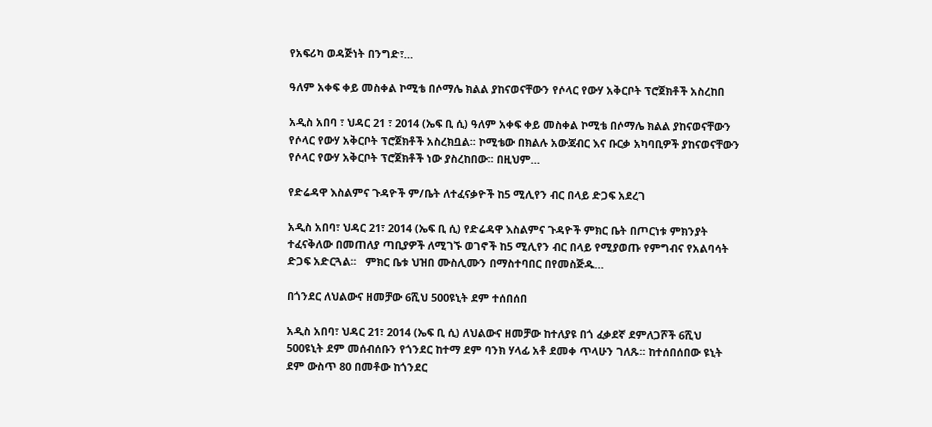የአፍሪካ ወዳጅነት በንግድ፣…

ዓለም አቀፍ ቀይ መስቀል ኮሚቴ በሶማሌ ክልል ያከናወናቸውን የሶላር የውሃ አቅርቦት ፕሮጀክቶች አስረከበ

አዲስ አበባ ፣ ህዳር 21 ፣ 2014 (ኤፍ ቢ ሲ) ዓለም አቀፍ ቀይ መስቀል ኮሚቴ በሶማሌ ክልል ያከናወናቸውን የሶላር የውሃ አቅርቦት ፕሮጀክቶች አስረክቧል፡፡ ኮሚቴው በክልሉ አውጃብር እና ቡርቃ አካባቢዎች ያከናወናቸውን የሶላር የውሃ አቅርቦት ፕሮጀክቶች ነው ያስረከበው፡፡ በዚህም…

የድሬዳዋ እስልምና ጉዳዮች ም/ቤት ለተፈናቃዮች ከ5 ሚሊየን ብር በላይ ድጋፍ አደረገ

አዲስ አበባ፣ ህዳር 21፣ 2014 (ኤፍ ቢ ሲ) የድሬዳዋ እስልምና ጉዳዮች ምክር ቤት በጦርነቱ ምክንያት ተፈናቅለው በመጠለያ ጣቢያዎች ለሚገኙ ወገኖች ከ5 ሚሊየን ብር በላይ የሚያወጡ የምግብና የአልባሳት ድጋፍ አድርጓል፡፡   ምክር ቤቱ ህዝበ ሙስሊሙን በማስተባበር በየመስጅዱ…

በጎንደር ለህልውና ዘመቻው 6ሺህ 500ዩኒት ደም ተሰበሰበ

አዲስ አበባ፣ ህዳር 21፣ 2014 (ኤፍ ቢ ሲ) ለህልውና ዘመቻው ከተለያዩ በጎ ፈቃደኛ ደምለጋሾች 6ሺህ 500ዩኒት ደም መሰብሰቡን የጎንደር ከተማ ደም ባንክ ሃላፊ አቶ ደመቀ ጥላሁን ገለጹ፡፡ ከተሰበሰበው ዩኒት ደም ውስጥ 80 በመቶው ከጎንደር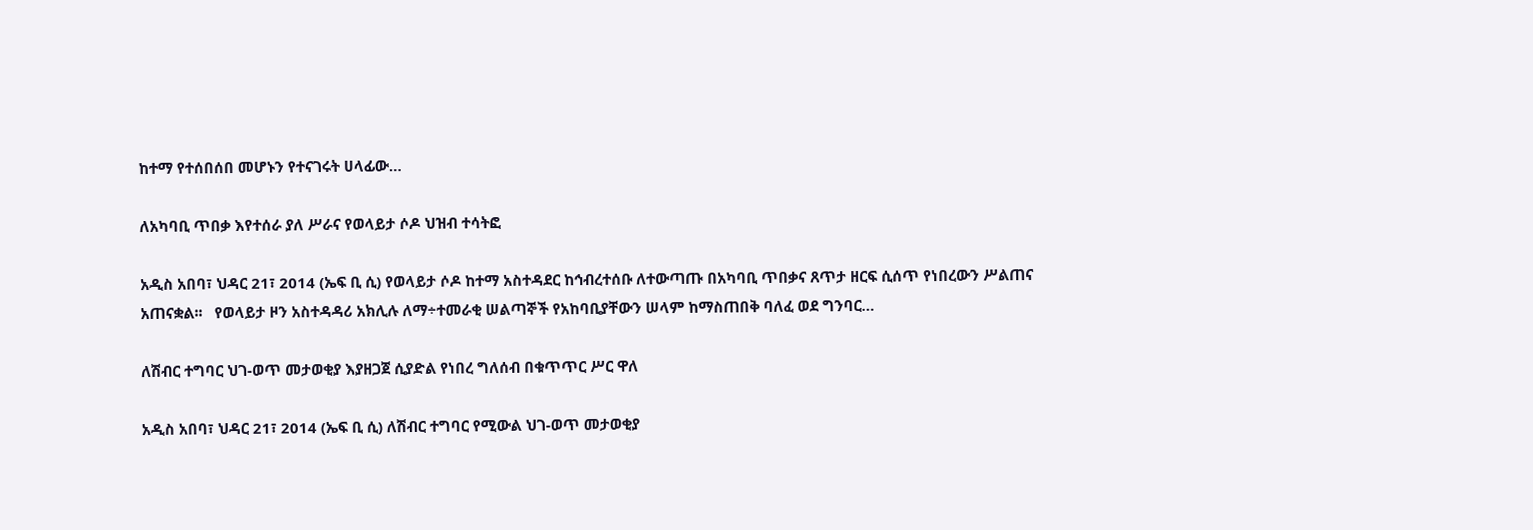ከተማ የተሰበሰበ መሆኑን የተናገሩት ሀላፊው…

ለአካባቢ ጥበቃ እየተሰራ ያለ ሥራና የወላይታ ሶዶ ህዝብ ተሳትፎ

አዲስ አበባ፣ ህዳር 21፣ 2014 (ኤፍ ቢ ሲ) የወላይታ ሶዶ ከተማ አስተዳደር ከኅብረተሰቡ ለተውጣጡ በአካባቢ ጥበቃና ጸጥታ ዘርፍ ሲሰጥ የነበረውን ሥልጠና አጠናቋል፡፡   የወላይታ ዞን አስተዳዳሪ አክሊሉ ለማ÷ተመራቂ ሠልጣኞች የአከባቢያቸውን ሠላም ከማስጠበቅ ባለፈ ወደ ግንባር…

ለሽብር ተግባር ህገ-ወጥ መታወቂያ እያዘጋጀ ሲያድል የነበረ ግለሰብ በቁጥጥር ሥር ዋለ

አዲስ አበባ፣ ህዳር 21፣ 2014 (ኤፍ ቢ ሲ) ለሽብር ተግባር የሚውል ህገ-ወጥ መታወቂያ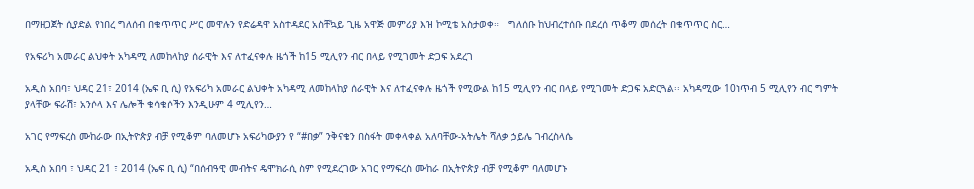በማዘጋጀት ሲያድል የነበረ ግለሰብ በቁጥጥር ሥር መዋሉን የድሬዳዋ አስተዳደር አስቸኳይ ጊዜ አዋጅ መምሪያ እዝ ኮሚቴ አስታወቀ።   ግለሰቡ ከህብረተሰቡ በደረሰ ጥቆማ መሰረት በቁጥጥር ስር…

የአፍሪካ አመራር ልህቀት አካዳሚ ለመከላከያ ሰራዊት እና ለተፈናቀሉ ዜጎች ከ15 ሚሊየን ብር በላይ የሚገመት ድጋፍ አደረገ

አዲስ አበባ፣ ህዳር 21፣ 2014 (ኤፍ ቢ ሲ) የአፍሪካ አመራር ልህቀት አካዳሚ ለመከላከያ ሰራዊት እና ለተፈናቀሉ ዜጎች የሚውል ከ15 ሚሊየን ብር በላይ የሚገመት ድጋፍ አድርጓል፡፡ አካዳሚው 10ነጥብ 5 ሚሊየን ብር ግምት ያላቸው ፍራሽ፣ አንሶላ እና ሌሎች ቁሳቁሶችን እንዲሁም 4 ሚሊየን…

አገር የማፍረስ ሙከራው በኢትዮጵያ ብቻ የሚቆም ባለመሆኑ አፍሪካውያን የ “#በቃ” ንቅናቄን በስፋት መቀላቀል አለባቸው-አትሌት ሻለቃ ኃይሌ ገብረስላሴ

አዲስ አበባ ፣ ህዳር 21 ፣ 2014 (ኤፍ ቢ ሲ) “በሰብዓዊ መብትና ዴሞክራሲ ስም የሚደረገው አገር የማፍረስ ሙከራ በኢትዮጵያ ብቻ የሚቆም ባለመሆኑ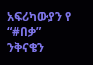አፍሪካውያን የ “#በቃ” ንቅናቄን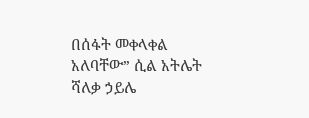በሰፋት መቀላቀል አለባቸው” ሲል አትሌት ሻለቃ ኃይሌ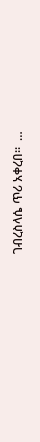ገብረስላሴ ጥሪ አቀረበ፡፡  …